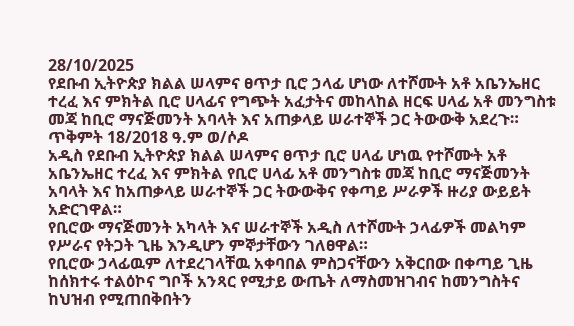28/10/2025
የደቡብ ኢትዮጵያ ክልል ሠላምና ፀጥታ ቢሮ ኃላፊ ሆነው ለተሾሙት አቶ አቤንኤዘር ተረፈ እና ምክትል ቢሮ ሀላፊና የግጭት አፈታትና መከላከል ዘርፍ ሀላፊ አቶ መንግስቱ መጃ ከቢሮ ማናጅመንት አባላት እና አጠቃላይ ሠራተኞች ጋር ትውውቅ አደረጉ።
ጥቅምት 18/2018 ዓ.ም ወ/ሶዶ
አዲስ የደቡብ ኢትዮጵያ ክልል ሠላምና ፀጥታ ቢሮ ሀላፊ ሆነዉ የተሾሙት አቶ አቤንኤዘር ተረፈ እና ምክትል የቢሮ ሀላፊ አቶ መንግስቱ መጃ ከቢሮ ማናጅመንት አባላት እና ከአጠቃላይ ሠራተኞች ጋር ትውውቅና የቀጣይ ሥራዎች ዙሪያ ውይይት አድርገዋል።
የቢሮው ማናጅመንት አካላት እና ሠራተኞች አዲስ ለተሾሙት ኃላፊዎች መልካም የሥራና የትጋት ጊዜ እንዲሆን ምኞታቸውን ገለፀዋል።
የቢሮው ኃላፊዉም ለተደረገላቸዉ አቀባበል ምስጋናቸውን አቅርበው በቀጣይ ጊዜ ከሰክተሩ ተልዕኮና ግቦች አንጻር የሚታይ ውጤት ለማስመዝገብና ከመንግስትና ከህዝብ የሚጠበቅበትን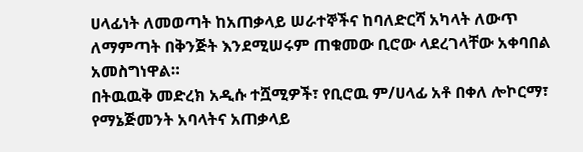ሀላፊነት ለመወጣት ከአጠቃላይ ሠራተኞችና ከባለድርሻ አካላት ለውጥ ለማምጣት በቅንጅት እንደሚሠሩም ጠቁመው ቢሮው ላደረገላቸው አቀባበል አመስግነዋል።
በትዉዉቅ መድረክ አዲሱ ተሿሚዎች፣ የቢሮዉ ም/ሀላፊ አቶ በቀለ ሎኮርማ፣ የማኔጅመንት አባላትና አጠቃላይ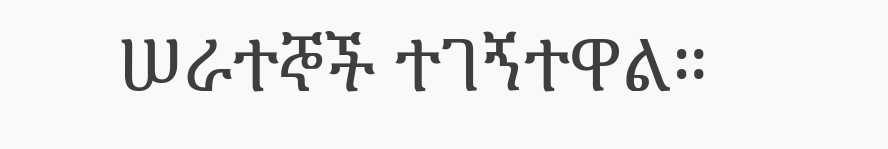ሠራተኞች ተገኝተዋል።